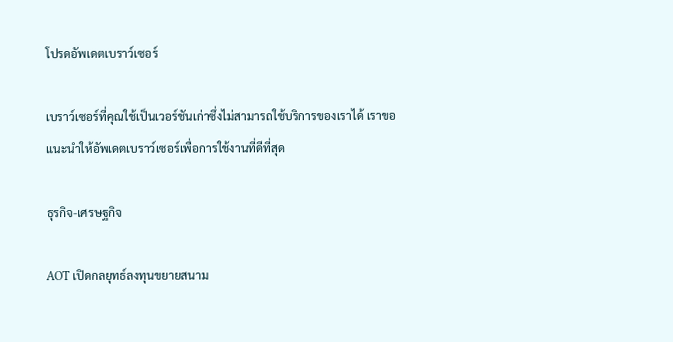โปรดอัพเดตเบราว์เซอร์

เบราว์เซอร์ที่คุณใช้เป็นเวอร์ชันเก่าซึ่งไม่สามารถใช้บริการของเราได้ เราขอแนะนำให้อัพเดตเบราว์เซอร์เพื่อการใช้งานที่ดีที่สุด

ธุรกิจ-เศรษฐกิจ

AOT เปิดกลยุทธ์ลงทุนขยายสนาม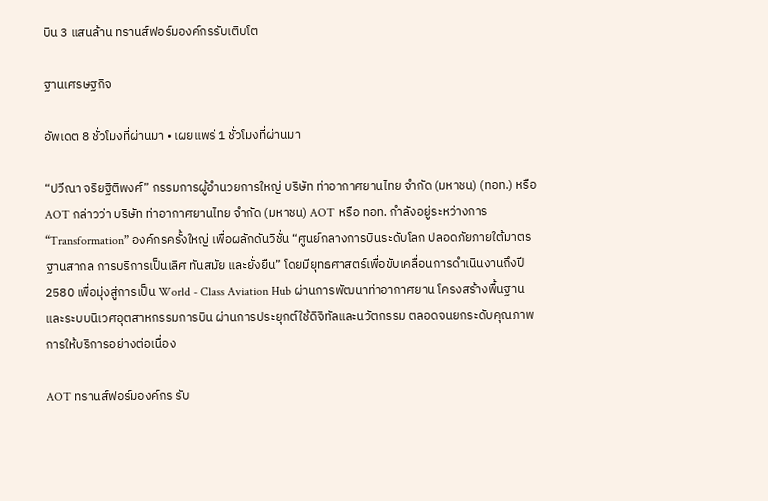บิน 3 แสนล้าน ทรานส์ฟอร์มองค์กรรับเติบโต

ฐานเศรษฐกิจ

อัพเดต 8 ชั่วโมงที่ผ่านมา • เผยแพร่ 1 ชั่วโมงที่ผ่านมา

“ปวีณา จริยฐิติพงศ์” กรรมการผู้อำนวยการใหญ่ บริษัท ท่าอากาศยานไทย จํากัด (มหาชน) (ทอท.) หรือ AOT กล่าวว่า บริษัท ท่าอากาศยานไทย จำกัด (มหาชน) AOT หรือ ทอท. กำลังอยู่ระหว่างการ “Transformation” องค์กรครั้งใหญ่ เพื่อผลักดันวิชั่น “ศูนย์กลางการบินระดับโลก ปลอดภัยภายใต้มาตรฐานสากล การบริการเป็นเลิศ ทันสมัย และยั่งยืน” โดยมียุทธศาสตร์เพื่อขับเคลื่อนการดำเนินงานถึงปี 2580 เพื่อมุ่งสู่การเป็น World - Class Aviation Hub ผ่านการพัฒนาท่าอากาศยาน โครงสร้างพื้นฐาน และระบบนิเวศอุตสาหกรรมการบิน ผ่านการประยุกต์ใช้ดิจิทัลและนวัตกรรม ตลอดจนยกระดับคุณภาพการให้บริการอย่างต่อเนื่อง

AOT ทรานส์ฟอร์มองค์กร รับ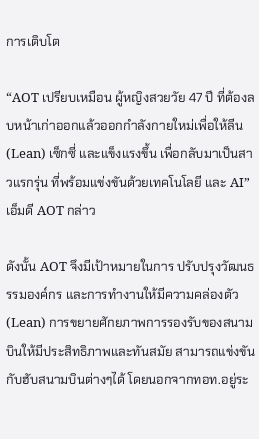การเติบโต

“AOT เปรียบเหมือน ผู้หญิงสวยวัย 47 ปี ที่ต้องลบหน้าเก่าออกแล้วออกกำลังกายใหม่เพื่อให้ลีน (Lean) เซ็กซี่ และแข็งแรงขึ้น เพื่อกลับมาเป็นสาวแรกรุ่น ที่พร้อมแข่งขันด้วยเทคโนโลยี และ AI” เอ็มดี AOT กล่าว

ดังนั้น AOT จึงมีเป้าหมายในการ ปรับปรุงวัฒนธรรมองค์กร และการทำงานให้มีความคล่องตัว (Lean) การขยายศักยภาพการรองรับของสนามบินให้มีประสิทธิภาพและทันสมัย สามารถแข่งขันกับฮับสนามบินต่างๆได้ โดยนอกจากทอท.อยู่ระ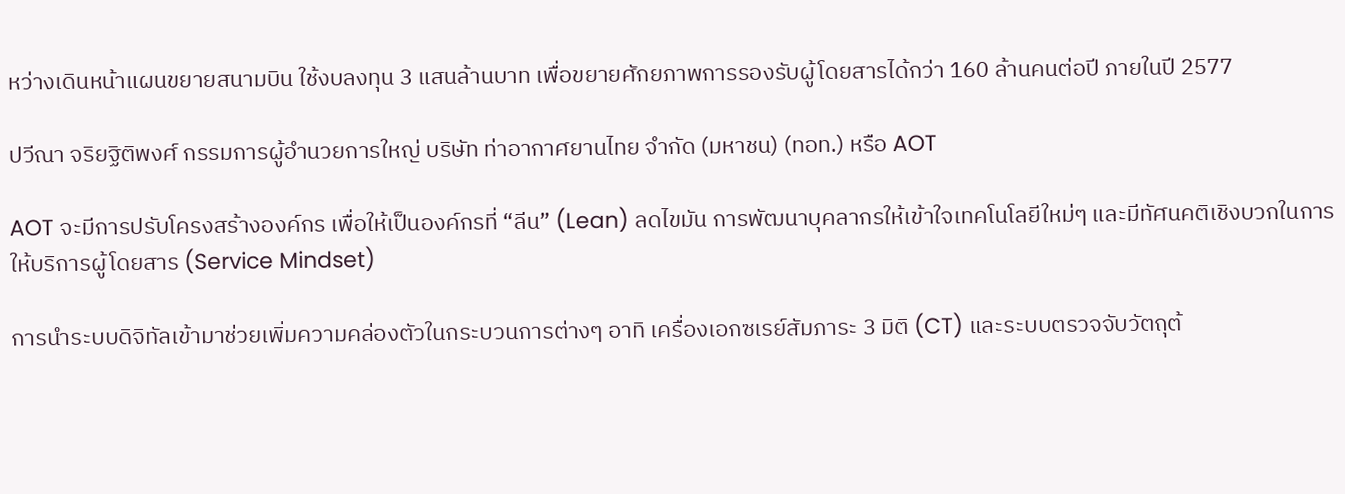หว่างเดินหน้าแผนขยายสนามบิน ใช้งบลงทุน 3 แสนล้านบาท เพื่อขยายศักยภาพการรองรับผู้โดยสารได้กว่า 160 ล้านคนต่อปี ภายในปี 2577

ปวีณา จริยฐิติพงศ์ กรรมการผู้อำนวยการใหญ่ บริษัท ท่าอากาศยานไทย จํากัด (มหาชน) (ทอท.) หรือ AOT

AOT จะมีการปรับโครงสร้างองค์กร เพื่อให้เป็นองค์กรที่ “ลีน” (Lean) ลดไขมัน การพัฒนาบุคลากรให้เข้าใจเทคโนโลยีใหม่ๆ และมีทัศนคติเชิงบวกในการให้บริการผู้โดยสาร (Service Mindset)

การนำระบบดิจิทัลเข้ามาช่วยเพิ่มความคล่องตัวในกระบวนการต่างๆ อาทิ เครื่องเอกซเรย์สัมภาระ 3 มิติ (CT) และระบบตรวจจับวัตถุต้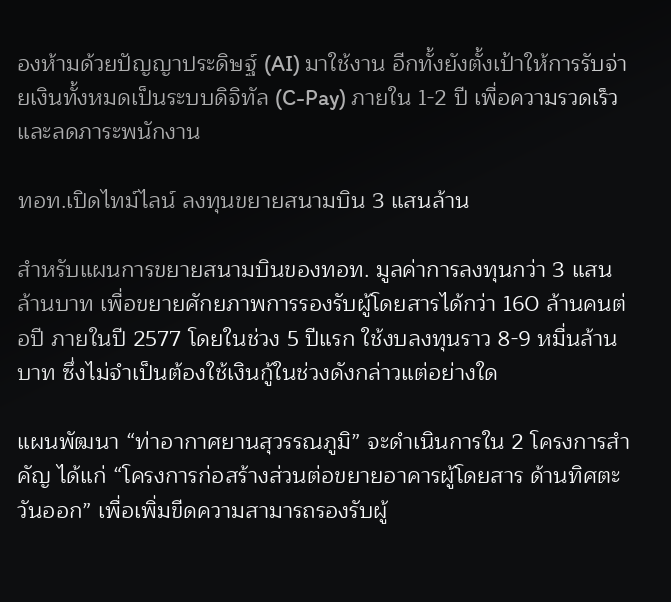องห้ามด้วยปัญญาประดิษฐ์ (AI) มาใช้งาน อีกทั้งยังตั้งเป้าให้การรับจ่ายเงินทั้งหมดเป็นระบบดิจิทัล (C-Pay) ภายใน 1-2 ปี เพื่อความรวดเร็วและลดภาระพนักงาน

ทอท.เปิดไทม์ไลน์ ลงทุนขยายสนามบิน 3 แสนล้าน

สำหรับแผนการขยายสนามบินของทอท. มูลค่าการลงทุนกว่า 3 แสนล้านบาท เพื่อขยายศักยภาพการรองรับผู้โดยสารได้กว่า 160 ล้านคนต่อปี ภายในปี 2577 โดยในช่วง 5 ปีแรก ใช้งบลงทุนราว 8-9 หมื่นล้านบาท ซึ่งไม่จำเป็นต้องใช้เงินกู้ในช่วงดังกล่าวแต่อย่างใด

แผนพัฒนา “ท่าอากาศยานสุวรรณภูมิ” จะดำเนินการใน 2 โครงการสำคัญ ได้แก่ “โครงการก่อสร้างส่วนต่อขยายอาคารผู้โดยสาร ด้านทิศตะวันออก” เพื่อเพิ่มขีดความสามารถรองรับผู้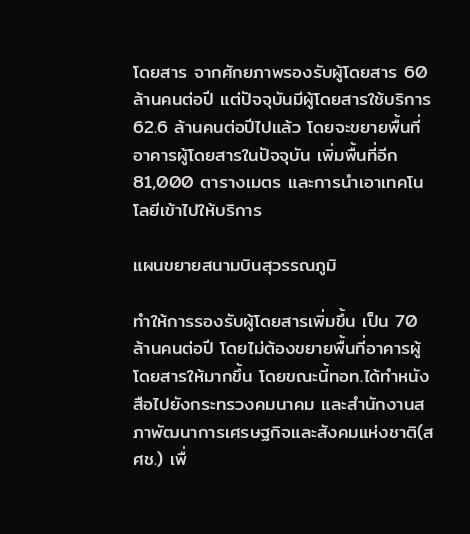โดยสาร จากศักยภาพรองรับผู้โดยสาร 60 ล้านคนต่อปี แต่ปัจจุบันมีผู้โดยสารใช้บริการ 62.6 ล้านคนต่อปีไปแล้ว โดยจะขยายพื้นที่อาคารผู้โดยสารในปัจจุบัน เพิ่มพื้นที่อีก 81,000 ตารางเมตร และการนำเอาเทคโนโลยีเข้าไปให้บริการ

แผนขยายสนามบินสุวรรณภูมิ

ทำให้การรองรับผู้โดยสารเพิ่มขึ้น เป็น 70 ล้านคนต่อปี โดยไม่ต้องขยายพื้นที่อาคารผู้โดยสารให้มากขึ้น โดยขณะนี้ทอท.ได้ทำหนังสือไปยังกระทรวงคมนาคม และสำนักงานสภาพัฒนาการเศรษฐกิจและสังคมแห่งชาติ(สศช.) เพื่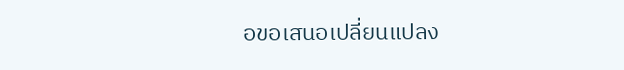อขอเสนอเปลี่ยนแปลง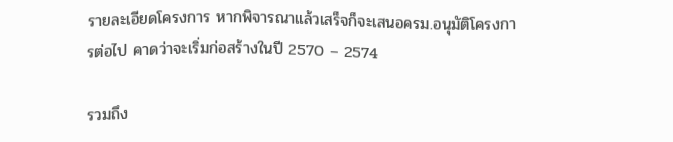รายละเอียดโครงการ หากพิจารณาแล้วเสร็จก็จะเสนอครม.อนุมัติโครงการต่อไป คาดว่าจะเริ่มก่อสร้างในปี 2570 – 2574

รวมถึง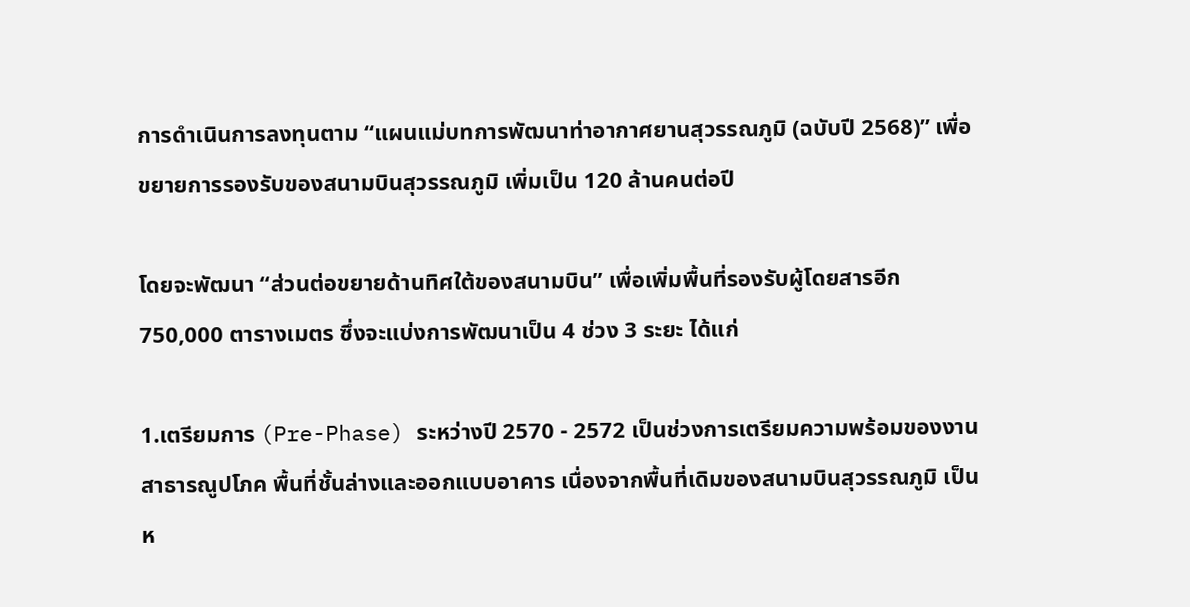การดำเนินการลงทุนตาม “แผนแม่บทการพัฒนาท่าอากาศยานสุวรรณภูมิ (ฉบับปี 2568)” เพื่อขยายการรองรับของสนามบินสุวรรณภูมิ เพิ่มเป็น 120 ล้านคนต่อปี

โดยจะพัฒนา “ส่วนต่อขยายด้านทิศใต้ของสนามบิน” เพื่อเพิ่มพื้นที่รองรับผู้โดยสารอีก 750,000 ตารางเมตร ซึ่งจะแบ่งการพัฒนาเป็น 4 ช่วง 3 ระยะ ได้แก่

1.เตรียมการ (Pre-Phase) ระหว่างปี 2570 - 2572 เป็นช่วงการเตรียมความพร้อมของงานสาธารณูปโภค พื้นที่ชั้นล่างและออกแบบอาคาร เนื่องจากพื้นที่เดิมของสนามบินสุวรรณภูมิ เป็นห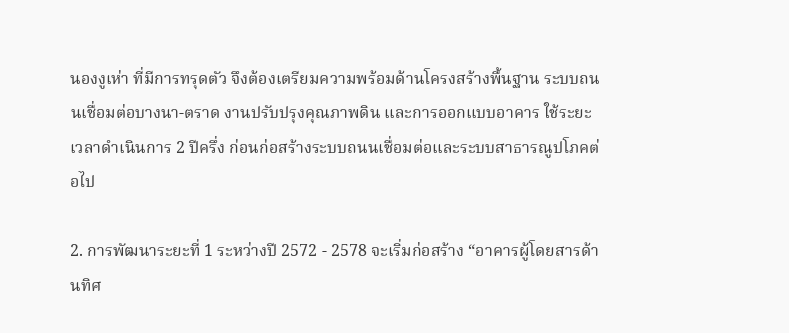นองงูเห่า ที่มีการทรุดตัว จึงต้องเตรียมความพร้อมด้านโครงสร้างพื้นฐาน ระบบถนนเชื่อมต่อบางนา-ตราด งานปรับปรุงคุณภาพดิน และการออกแบบอาคาร ใช้ระยะเวลาดำเนินการ 2 ปีครึ่ง ก่อนก่อสร้างระบบถนนเชื่อมต่อและระบบสาธารณูปโภคต่อไป

2. การพัฒนาระยะที่ 1 ระหว่างปี 2572 - 2578 จะเริ่มก่อสร้าง “อาคารผู้โดยสารด้านทิศ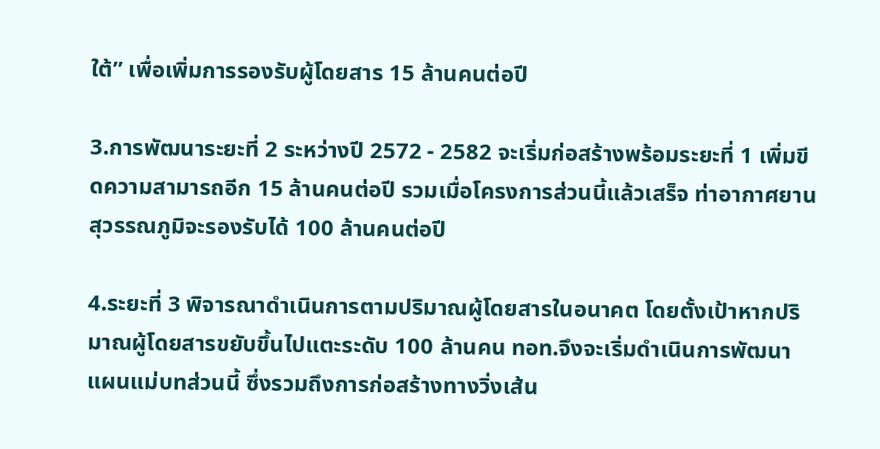ใต้” เพื่อเพิ่มการรองรับผู้โดยสาร 15 ล้านคนต่อปี

3.การพัฒนาระยะที่ 2 ระหว่างปี 2572 - 2582 จะเริ่มก่อสร้างพร้อมระยะที่ 1 เพิ่มขีดความสามารถอีก 15 ล้านคนต่อปี รวมเมื่อโครงการส่วนนี้แล้วเสร็จ ท่าอากาศยานสุวรรณภูมิจะรองรับได้ 100 ล้านคนต่อปี

4.ระยะที่ 3 พิจารณาดำเนินการตามปริมาณผู้โดยสารในอนาคต โดยตั้งเป้าหากปริมาณผู้โดยสารขยับขึ้นไปแตะระดับ 100 ล้านคน ทอท.จึงจะเริ่มดำเนินการพัฒนาแผนแม่บทส่วนนี้ ซึ่งรวมถึงการก่อสร้างทางวิ่งเส้น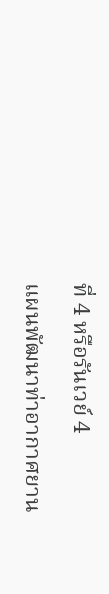ที่ 4 หรือรันเวย์ 4

แผนพัฒนาท่าอากาศยาน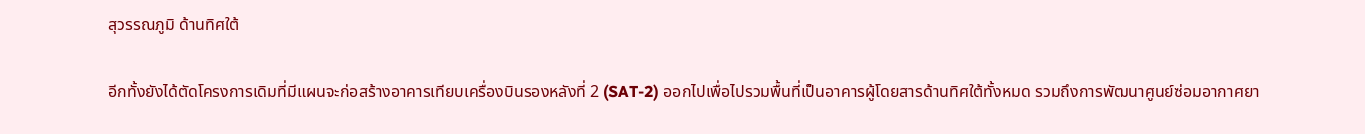สุวรรณภูมิ ด้านทิศใต้

อีกทั้งยังได้ตัดโครงการเดิมที่มีแผนจะก่อสร้างอาคารเทียบเครื่องบินรองหลังที่ 2 (SAT-2) ออกไปเพื่อไปรวมพื้นที่เป็นอาคารผู้โดยสารด้านทิศใต้ทั้งหมด รวมถึงการพัฒนาศูนย์ซ่อมอากาศยา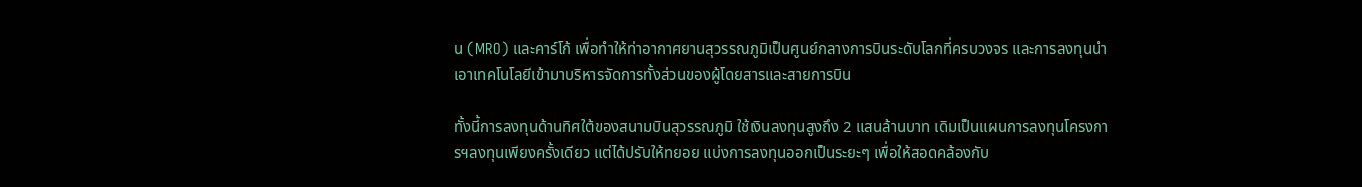น (MRO) และคาร์โก้ เพื่อทำให้ท่าอากาศยานสุวรรณภูมิเป็นศูนย์กลางการบินระดับโลกที่ครบวงจร และการลงทุนนำเอาเทคโนโลยีเข้ามาบริหารจัดการทั้งส่วนของผู้โดยสารและสายการบิน

ทั้งนี้การลงทุนด้านทิศใต้ของสนามบินสุวรรณภูมิ ใช้เงินลงทุนสูงถึง 2 แสนล้านบาท เดิมเป็นแผนการลงทุนโครงการฯลงทุนเพียงครั้งเดียว แต่ได้ปรับให้ทยอย แบ่งการลงทุนออกเป็นระยะๆ เพื่อให้สอดคล้องกับ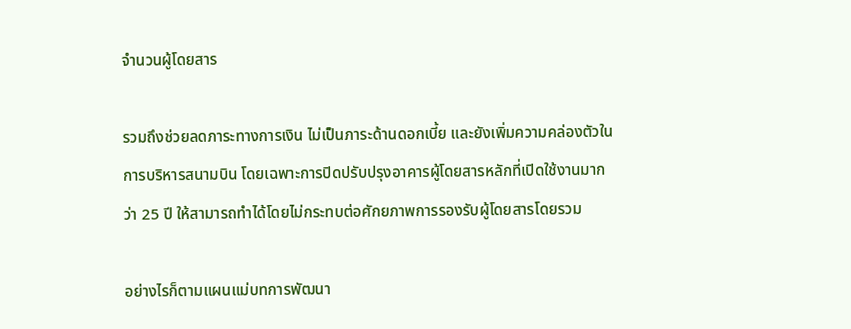จำนวนผู้โดยสาร

รวมถึงช่วยลดภาระทางการเงิน ไม่เป็นภาระด้านดอกเบี้ย และยังเพิ่มความคล่องตัวในการบริหารสนามบิน โดยเฉพาะการปิดปรับปรุงอาคารผู้โดยสารหลักที่เปิดใช้งานมากว่า 25 ปี ให้สามารถทำได้โดยไม่กระทบต่อศักยภาพการรองรับผู้โดยสารโดยรวม

อย่างไรก็ตามแผนแม่บทการพัฒนา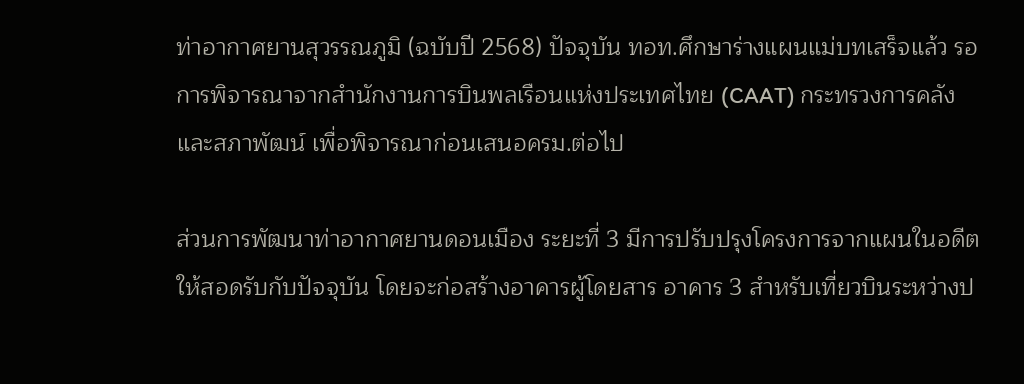ท่าอากาศยานสุวรรณภูมิ (ฉบับปี 2568) ปัจจุบัน ทอท.ศึกษาร่างแผนแม่บทเสร็จแล้ว รอการพิจารณาจากสำนักงานการบินพลเรือนแห่งประเทศไทย (CAAT) กระทรวงการคลัง และสภาพัฒน์ เพื่อพิจารณาก่อนเสนอครม.ต่อไป

ส่วนการพัฒนาท่าอากาศยานดอนเมือง ระยะที่ 3 มีการปรับปรุงโครงการจากแผนในอดีต ให้สอดรับกับปัจจุบัน โดยจะก่อสร้างอาคารผู้โดยสาร อาคาร 3 สำหรับเที่ยวบินระหว่างป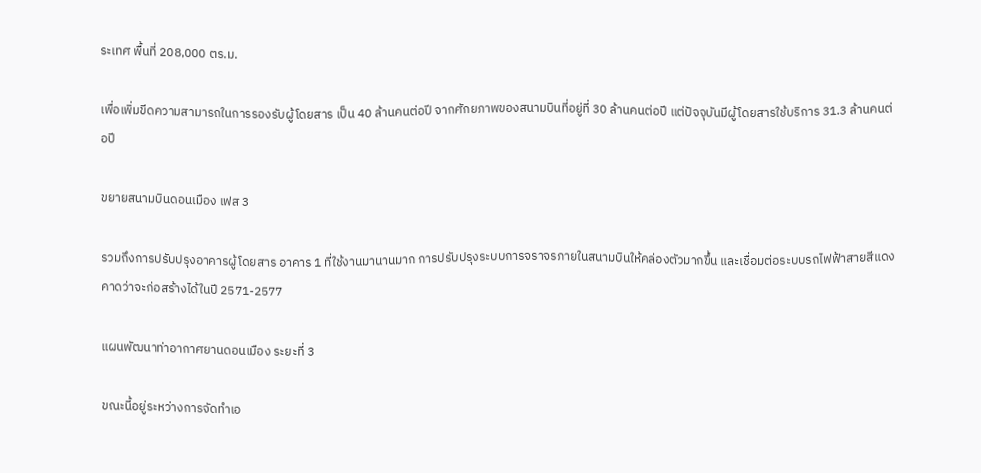ระเทศ พื้นที่ 208,000 ตร.ม.

เพื่อเพิ่มขีดความสามารถในการรองรับผู้โดยสาร เป็น 40 ล้านคนต่อปี จากศักยภาพของสนามบินที่อยู่ที่ 30 ล้านคนต่อปี แต่ปัจจุบันมีผู้โดยสารใช้บริการ 31.3 ล้านคนต่อปี

ขยายสนามบินดอนเมือง เฟส 3

รวมถึงการปรับปรุงอาคารผู้โดยสาร อาคาร 1 ที่ใช้งานมานานมาก การปรับปรุงระบบการจราจรภายในสนามบินให้คล่องตัวมากขึ้น และเชื่อมต่อระบบรถไฟฟ้าสายสีแดง คาดว่าจะก่อสร้างได้ในปี 2571-2577

แผนพัฒนาท่าอากาศยานดอนเมือง ระยะที่ 3

ขณะนี้อยู่ระหว่างการจัดทำเอ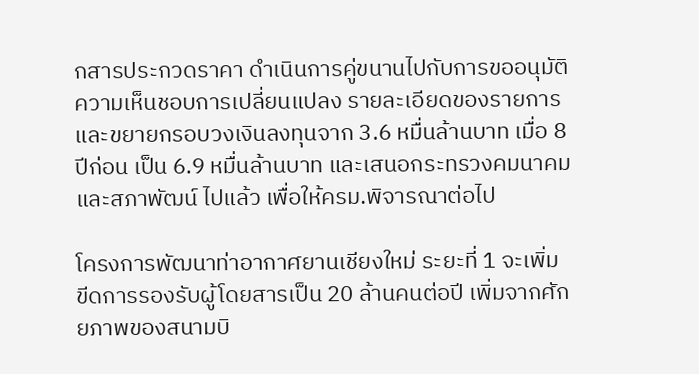กสารประกวดราคา ดำเนินการคู่ขนานไปกับการขออนุมัติความเห็นชอบการเปลี่ยนแปลง รายละเอียดของรายการ และขยายกรอบวงเงินลงทุนจาก 3.6 หมื่นล้านบาท เมื่อ 8 ปีก่อน เป็น 6.9 หมื่นล้านบาท และเสนอกระทรวงคมนาคม และสภาพัฒน์ ไปแล้ว เพื่อให้ครม.พิจารณาต่อไป

โครงการพัฒนาท่าอากาศยานเชียงใหม่ ระยะที่ 1 จะเพิ่มขีดการรองรับผู้โดยสารเป็น 20 ล้านคนต่อปี เพิ่มจากศักยภาพของสนามบิ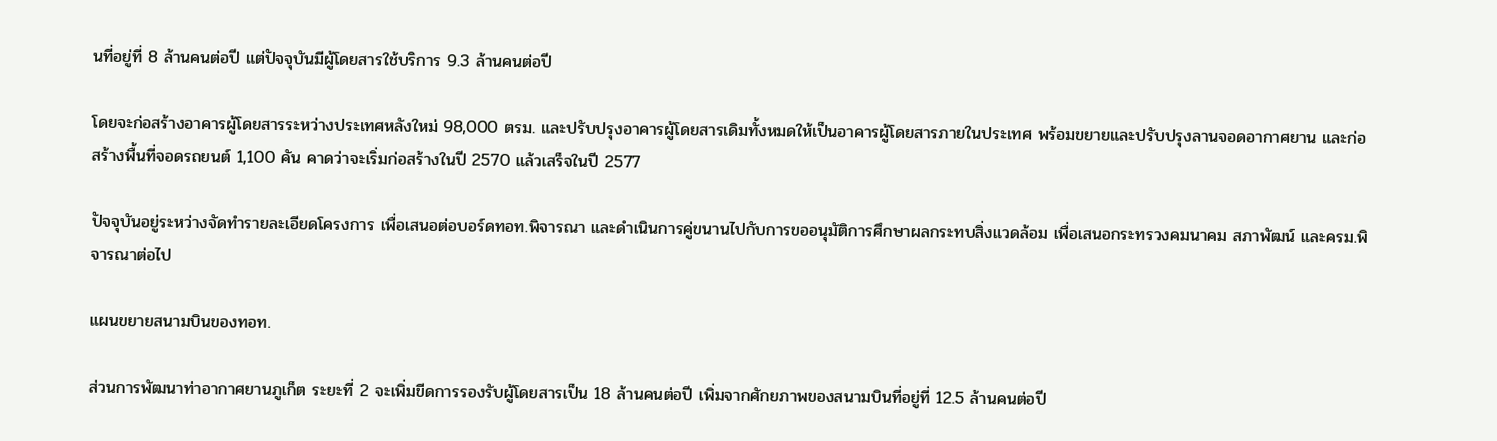นที่อยู่ที่ 8 ล้านคนต่อปี แต่ปัจจุบันมีผู้โดยสารใช้บริการ 9.3 ล้านคนต่อปี

โดยจะก่อสร้างอาคารผู้โดยสารระหว่างประเทศหลังใหม่ 98,000 ตรม. และปรับปรุงอาคารผู้โดยสารเดิมทั้งหมดให้เป็นอาคารผู้โดยสารภายในประเทศ พร้อมขยายและปรับปรุงลานจอดอากาศยาน และก่อสร้างพื้นที่จอดรถยนต์ 1,100 คัน คาดว่าจะเริ่มก่อสร้างในปี 2570 แล้วเสร็จในปี 2577

ปัจจุบันอยู่ระหว่างจัดทำรายละเอียดโครงการ เพื่อเสนอต่อบอร์ดทอท.พิจารณา และดำเนินการคู่ขนานไปกับการขออนุมัติการศึกษาผลกระทบสิ่งแวดล้อม เพื่อเสนอกระทรวงคมนาคม สภาพัฒน์ และครม.พิจารณาต่อไป

แผนขยายสนามบินของทอท.

ส่วนการพัฒนาท่าอากาศยานภูเก็ต ระยะที่ 2 จะเพิ่มขีดการรองรับผู้โดยสารเป็น 18 ล้านคนต่อปี เพิ่มจากศักยภาพของสนามบินที่อยู่ที่ 12.5 ล้านคนต่อปี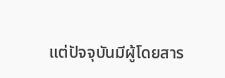แต่ปัจจุบันมีผู้โดยสาร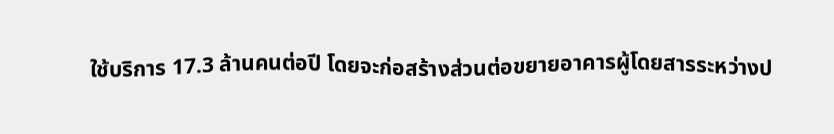ใช้บริการ 17.3 ล้านคนต่อปี โดยจะก่อสร้างส่วนต่อขยายอาคารผู้โดยสารระหว่างป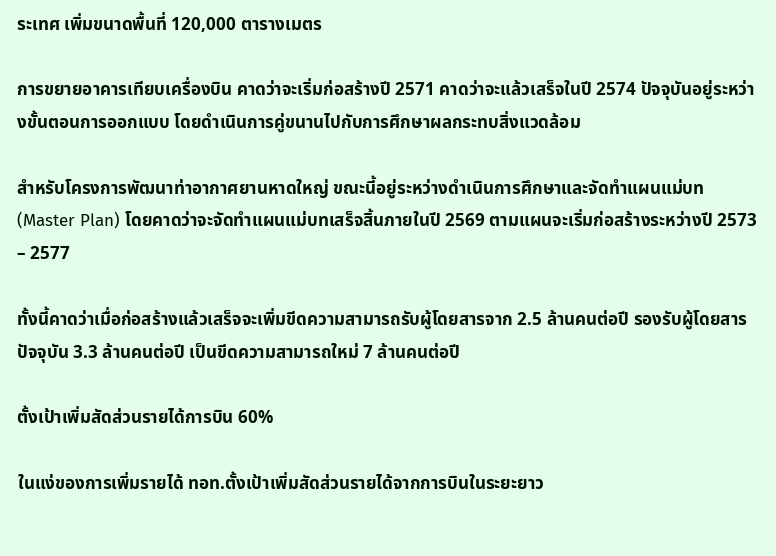ระเทศ เพิ่มขนาดพื้นที่ 120,000 ตารางเมตร

การขยายอาคารเทียบเครื่องบิน คาดว่าจะเริ่มก่อสร้างปี 2571 คาดว่าจะแล้วเสร็จในปี 2574 ปัจจุบันอยู่ระหว่างขั้นตอนการออกแบบ โดยดำเนินการคู่ขนานไปกับการศึกษาผลกระทบสิ่งแวดล้อม

สำหรับโครงการพัฒนาท่าอากาศยานหาดใหญ่ ขณะนี้อยู่ระหว่างดำเนินการศึกษาและจัดทำแผนแม่บท (Master Plan) โดยคาดว่าจะจัดทำแผนแม่บทเสร็จสิ้นภายในปี 2569 ตามแผนจะเริ่มก่อสร้างระหว่างปี 2573 – 2577

ทั้งนี้คาดว่าเมื่อก่อสร้างแล้วเสร็จจะเพิ่มขีดความสามารถรับผู้โดยสารจาก 2.5 ล้านคนต่อปี รองรับผู้โดยสารปัจจุบัน 3.3 ล้านคนต่อปี เป็นขีดความสามารถใหม่ 7 ล้านคนต่อปี

ตั้งเป้าเพิ่มสัดส่วนรายได้การบิน 60%

ในแง่ของการเพิ่มรายได้ ทอท.ตั้งเป้าเพิ่มสัดส่วนรายได้จากการบินในระยะยาว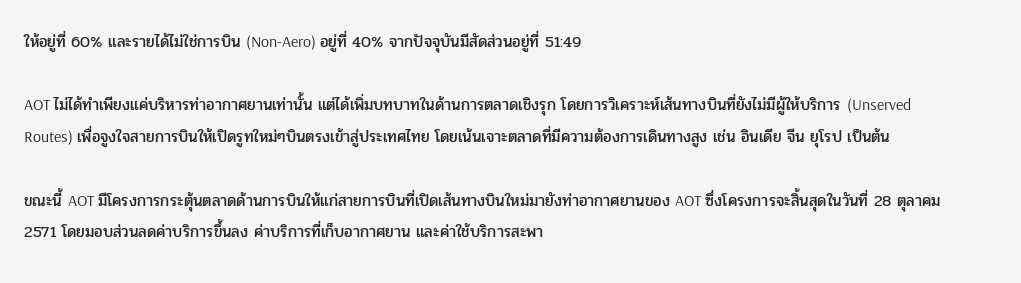ให้อยู่ที่ 60% และรายได้ไม่ใช่การบิน (Non-Aero) อยู่ที่ 40% จากปัจจุบันมีสัดส่วนอยู่ที่ 51:49

AOT ไม่ได้ทำเพียงแค่บริหารท่าอากาศยานเท่านั้น แต่ได้เพิ่มบทบาทในด้านการตลาดเชิงรุก โดยการวิเคราะห์เส้นทางบินที่ยังไม่มีผู้ให้บริการ (Unserved Routes) เพื่อจูงใจสายการบินให้เปิดรูทใหม่ๆบินตรงเข้าสู่ประเทศไทย โดยเน้นเจาะตลาดที่มีความต้องการเดินทางสูง เช่น อินเดีย จีน ยุโรป เป็นต้น

ขณะนี้ AOT มีโครงการกระตุ้นตลาดด้านการบินให้แก่สายการบินที่เปิดเส้นทางบินใหม่มายังท่าอากาศยานของ AOT ซึ่งโครงการจะสิ้นสุดในวันที่ 28 ตุลาคม 2571 โดยมอบส่วนลดค่าบริการขึ้นลง ค่าบริการที่เก็บอากาศยาน และค่าใช้บริการสะพา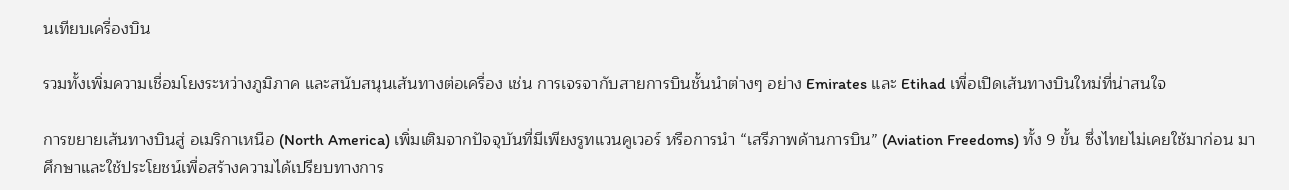นเทียบเครื่องบิน

รวมทั้งเพิ่มความเชื่อมโยงระหว่างภูมิภาค และสนับสนุนเส้นทางต่อเครื่อง เช่น การเจรจากับสายการบินชั้นนำต่างๆ อย่าง Emirates และ Etihad เพื่อเปิดเส้นทางบินใหม่ที่น่าสนใจ

การขยายเส้นทางบินสู่ อเมริกาเหนือ (North America) เพิ่มเติมจากปัจจุบันที่มีเพียงรูทแวนคูเวอร์ หรือการนำ “เสรีภาพด้านการบิน” (Aviation Freedoms) ทั้ง 9 ขั้น ซึ่งไทยไม่เคยใช้มาก่อน มาศึกษาและใช้ประโยชน์เพื่อสร้างความได้เปรียบทางการ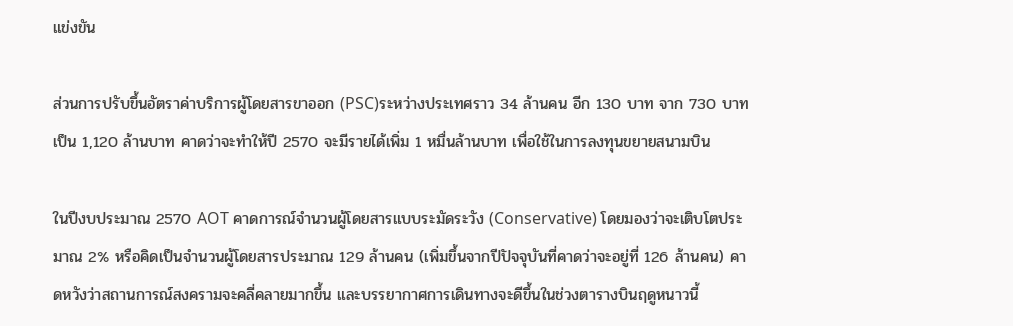แข่งขัน

ส่วนการปรับขึ้นอัตราค่าบริการผู้โดยสารขาออก (PSC)ระหว่างประเทศราว 34 ล้านคน อีก 130 บาท จาก 730 บาท เป็น 1,120 ล้านบาท คาดว่าจะทำให้ปี 2570 จะมีรายได้เพิ่ม 1 หมื่นล้านบาท เพื่อใช้ในการลงทุนขยายสนามบิน

ในปีงบประมาณ 2570 AOT คาดการณ์จำนวนผู้โดยสารแบบระมัดระวัง (Conservative) โดยมองว่าจะเติบโตประมาณ 2% หรือคิดเป็นจำนวนผู้โดยสารประมาณ 129 ล้านคน (เพิ่มขึ้นจากปีปัจจุบันที่คาดว่าจะอยู่ที่ 126 ล้านคน) คาดหวังว่าสถานการณ์สงครามจะคลี่คลายมากขึ้น และบรรยากาศการเดินทางจะดีขึ้นในช่วงตารางบินฤดูหนาวนี้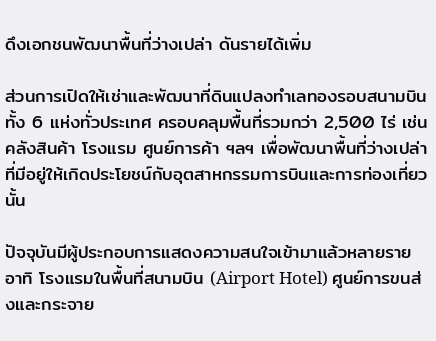ดึงเอกชนพัฒนาพื้นที่ว่างเปล่า ดันรายได้เพิ่ม

ส่วนการเปิดให้เช่าและพัฒนาที่ดินแปลงทำเลทองรอบสนามบินทั้ง 6 แห่งทั่วประเทศ ครอบคลุมพื้นที่รวมกว่า 2,500 ไร่ เช่น คลังสินค้า โรงแรม ศูนย์การค้า ฯลฯ เพื่อพัฒนาพื้นที่ว่างเปล่าที่มีอยู่ให้เกิดประโยชน์กับอุตสาหกรรมการบินและการท่องเที่ยวนั้น

ปัจจุบันมีผู้ประกอบการแสดงความสนใจเข้ามาแล้วหลายราย อาทิ โรงแรมในพื้นที่สนามบิน (Airport Hotel) ศูนย์การขนส่งและกระจาย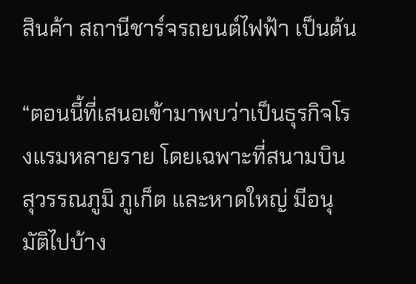สินค้า สถานีชาร์จรถยนต์ไฟฟ้า เป็นต้น

“ตอนนี้ที่เสนอเข้ามาพบว่าเป็นธุรกิจโรงแรมหลายราย โดยเฉพาะที่สนามบินสุวรรณภูมิ ภูเก็ต และหาดใหญ่ มีอนุมัติไปบ้าง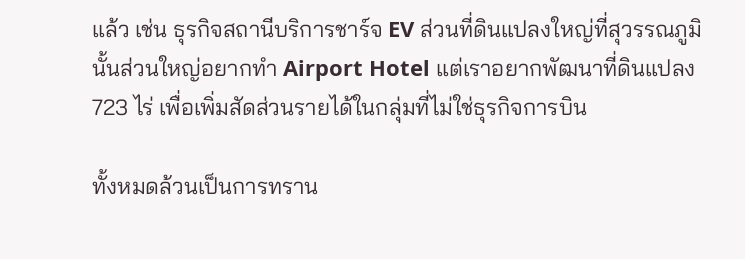แล้ว เช่น ธุรกิจสถานีบริการชาร์จ EV ส่วนที่ดินแปลงใหญ่ที่สุวรรณภูมินั้นส่วนใหญ่อยากทำ Airport Hotel แต่เราอยากพัฒนาที่ดินแปลง 723 ไร่ เพื่อเพิ่มสัดส่วนรายได้ในกลุ่มที่ไม่ใช่ธุรกิจการบิน

ทั้งหมดล้วนเป็นการทราน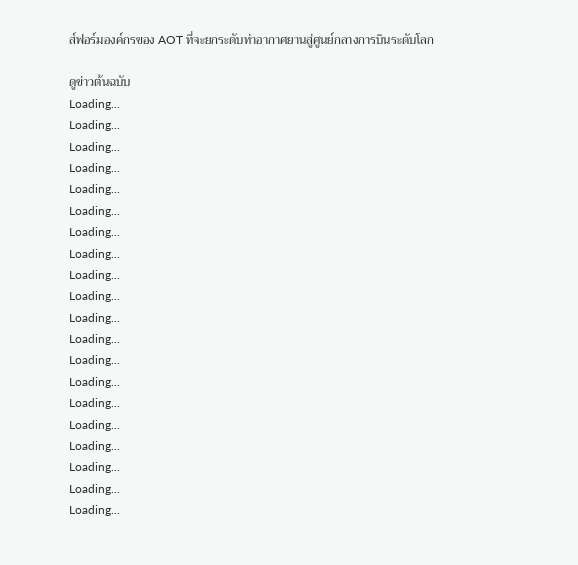ส์ฟอร์มองค์กรของ AOT ที่จะยกระดับท่าอากาศยานสู่ศูนย์กลางการบินระดับโลก

ดูข่าวต้นฉบับ
Loading...
Loading...
Loading...
Loading...
Loading...
Loading...
Loading...
Loading...
Loading...
Loading...
Loading...
Loading...
Loading...
Loading...
Loading...
Loading...
Loading...
Loading...
Loading...
Loading...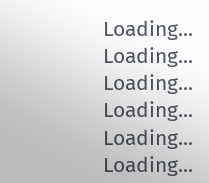Loading...
Loading...
Loading...
Loading...
Loading...
Loading...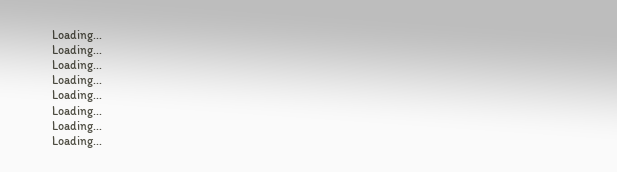Loading...
Loading...
Loading...
Loading...
Loading...
Loading...
Loading...
Loading...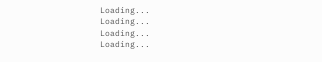Loading...
Loading...
Loading...
Loading...